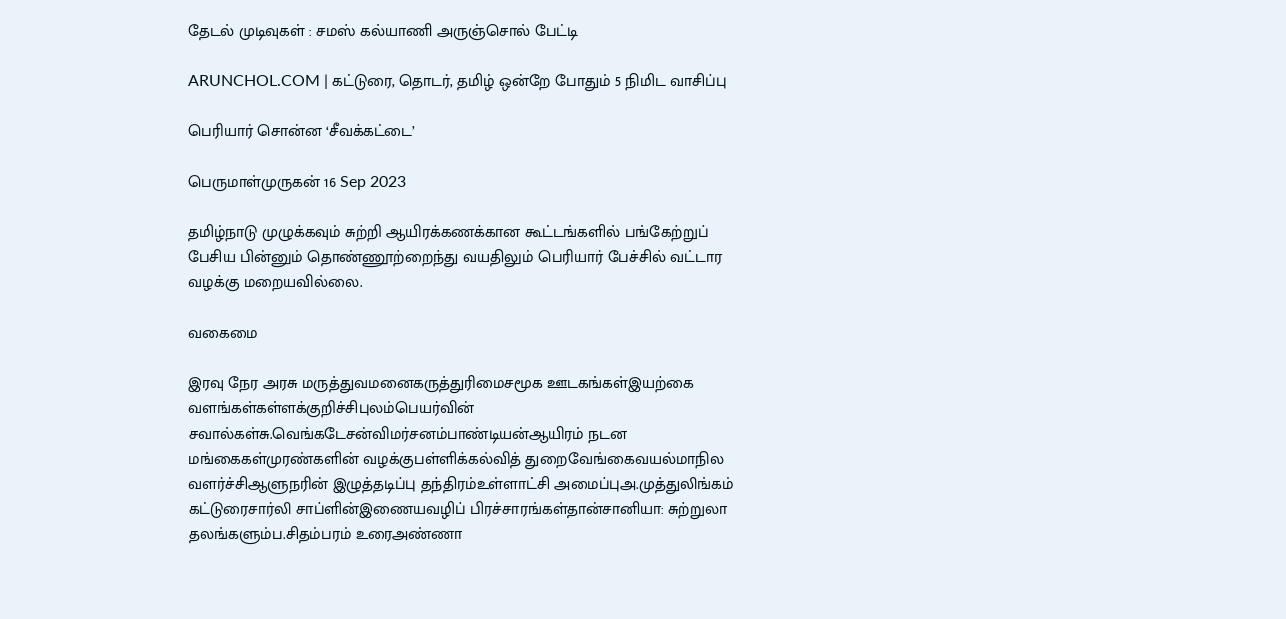தேடல் முடிவுகள் : சமஸ் கல்யாணி அருஞ்சொல் பேட்டி

ARUNCHOL.COM | கட்டுரை, தொடர், தமிழ் ஒன்றே போதும் 5 நிமிட வாசிப்பு

பெரியார் சொன்ன ‘சீவக்கட்டை’

பெருமாள்முருகன் 16 Sep 2023

தமிழ்நாடு முழுக்கவும் சுற்றி ஆயிரக்கணக்கான கூட்டங்களில் பங்கேற்றுப் பேசிய பின்னும் தொண்ணூற்றைந்து வயதிலும் பெரியார் பேச்சில் வட்டார வழக்கு மறையவில்லை.

வகைமை

இரவு நேர அரசு மருத்துவமனைகருத்துரிமைசமூக ஊடகங்கள்இயற்கை வளங்கள்கள்ளக்குறிச்சிபுலம்பெயர்வின் சவால்கள்சு.வெங்கடேசன்விமர்சனம்பாண்டியன்ஆயிரம் நடன மங்கைகள்முரண்களின் வழக்குபள்ளிக்கல்வித் துறைவேங்கைவயல்மாநில வளர்ச்சிஆளுநரின் இழுத்தடிப்பு தந்திரம்உள்ளாட்சி அமைப்புஅ.முத்துலிங்கம் கட்டுரைசார்லி சாப்ளின்இணையவழிப் பிரச்சாரங்கள்தான்சானியா: சுற்றுலா தலங்களும்ப.சிதம்பரம் உரைஅண்ணா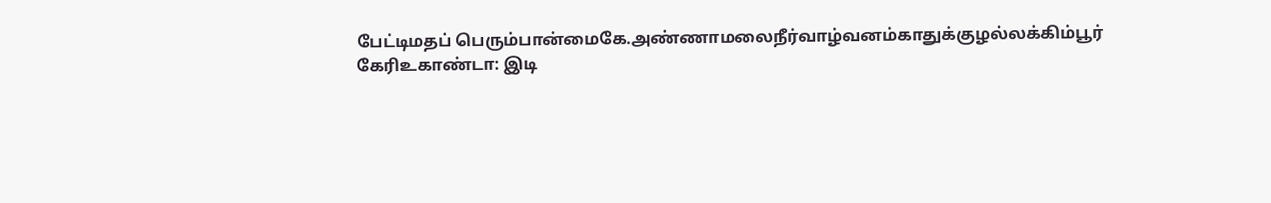பேட்டிமதப் பெரும்பான்மைகே.அண்ணாமலைநீர்வாழ்வனம்காதுக்குழல்லக்கிம்பூர் கேரிஉகாண்டா: இடி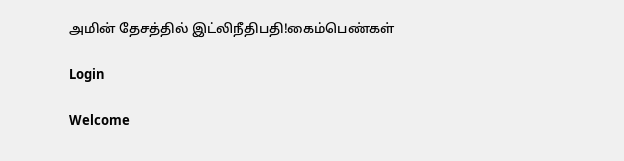அமின் தேசத்தில் இட்லிநீதிபதி!கைம்பெண்கள்

Login

Welcome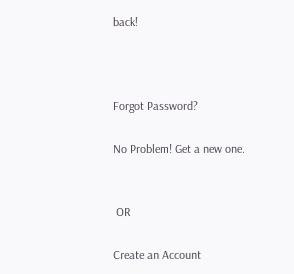back!



Forgot Password?

No Problem! Get a new one.


 OR

Create an Account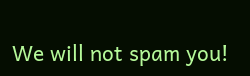We will not spam you!